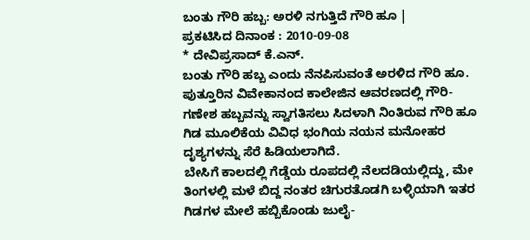ಬಂತು ಗೌರಿ ಹಬ್ಬ: ಅರಳಿ ನಗುತ್ತಿದೆ ಗೌರಿ ಹೂ |
ಪ್ರಕಟಿಸಿದ ದಿನಾಂಕ : 2010-09-08
* ದೇವಿಪ್ರಸಾದ್ ಕೆ.ಎನ್.
ಬಂತು ಗೌರಿ ಹಬ್ಬ ಎಂದು ನೆನಪಿಸುವಂತೆ ಅರಳಿದ ಗೌರಿ ಹೂ. ಪುತ್ತೂರಿನ ವಿವೇಕಾನಂದ ಕಾಲೇಜಿನ ಆವರಣದಲ್ಲಿ ಗೌರಿ- ಗಣೇಶ ಹಬ್ಬವನ್ನು ಸ್ವಾಗತಿಸಲು ಸಿದಳಾಗಿ ನಿಂತಿರುವ ಗೌರಿ ಹೂ ಗಿಡ ಮೂಲಿಕೆಯ ವಿವಿಧ ಭಂಗಿಯ ನಯನ ಮನೋಹರ ದೃಶ್ಯಗಳನ್ನು ಸೆರೆ ಹಿಡಿಯಲಾಗಿದೆ.
ಬೇಸಿಗೆ ಕಾಲದಲ್ಲಿ ಗೆಡ್ಡೆಯ ರೂಪದಲ್ಲಿ ನೆಲದಡಿಯಲ್ಲಿದ್ದು, ಮೇ ತಿಂಗಳಲ್ಲಿ ಮಳೆ ಬಿದ್ದ ನಂತರ ಚಿಗುರತೊಡಗಿ ಬಳ್ಳಿಯಾಗಿ ಇತರ ಗಿಡಗಳ ಮೇಲೆ ಹಬ್ಬಿಕೊಂಡು ಜುಲೈ-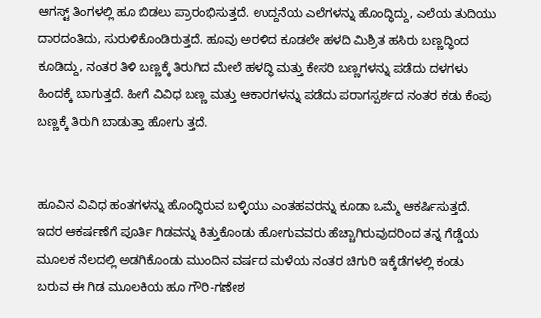ಆಗಸ್ಟ್ ತಿಂಗಳಲ್ಲಿ ಹೂ ಬಿಡಲು ಪ್ರಾರಂಭಿಸುತ್ತದೆ. ಉದ್ದನೆಯ ಎಲೆಗಳನ್ನು ಹೊಂದ್ಧಿದ್ದು, ಎಲೆಯ ತುದಿಯು ದಾರದಂತಿದು, ಸುರುಳಿಕೊಂಡಿರುತ್ತದೆ. ಹೂವು ಅರಳಿದ ಕೂಡಲೇ ಹಳದಿ ಮಿಶ್ರಿತ ಹಸಿರು ಬಣ್ಣದ್ಧಿಂದ ಕೂಡಿದ್ದು, ನಂತರ ತಿಳಿ ಬಣ್ಣಕ್ಕೆ ತಿರುಗಿದ ಮೇಲೆ ಹಳದ್ಧಿ ಮತ್ತು ಕೇಸರಿ ಬಣ್ಣಗಳನ್ನು ಪಡೆದು ದಳಗಳು ಹಿಂದಕ್ಕೆ ಬಾಗುತ್ತದೆ. ಹೀಗೆ ವಿವಿಧ ಬಣ್ಣ ಮತ್ತು ಆಕಾರಗಳನ್ನು ಪಡೆದು ಪರಾಗಸ್ಪರ್ಶದ ನಂತರ ಕಡು ಕೆಂಪು ಬಣ್ಣಕ್ಕೆ ತಿರುಗಿ ಬಾಡುತ್ತಾ ಹೋಗು ತ್ತದೆ.


ಹೂವಿನ ವಿವಿಧ ಹಂತಗಳನ್ನು ಹೊಂದ್ಧಿರುವ ಬಳ್ಳಿಯು ಎಂತಹವರನ್ನು ಕೂಡಾ ಒಮ್ಮೆ ಆಕರ್ಷಿಸುತ್ತದೆ. ಇದರ ಆಕರ್ಷಣೆಗೆ ಪೂರ್ತಿ ಗಿಡವನ್ನು ಕಿತ್ತುಕೊಂಡು ಹೋಗುವವರು ಹೆಚ್ಚಾಗಿರುವುದರಿಂದ ತನ್ನ ಗೆಡ್ಡೆಯ ಮೂಲಕ ನೆಲದಲ್ಲಿ ಅಡಗಿಕೊಂಡು ಮುಂದಿನ ವರ್ಷದ ಮಳೆಯ ನಂತರ ಚಿಗುರಿ ಇಕ್ಕೆಡೆಗಳಲ್ಲಿ ಕಂಡು ಬರುವ ಈ ಗಿಡ ಮೂಲಕಿಯ ಹೂ ಗೌರಿ-ಗಣೇಶ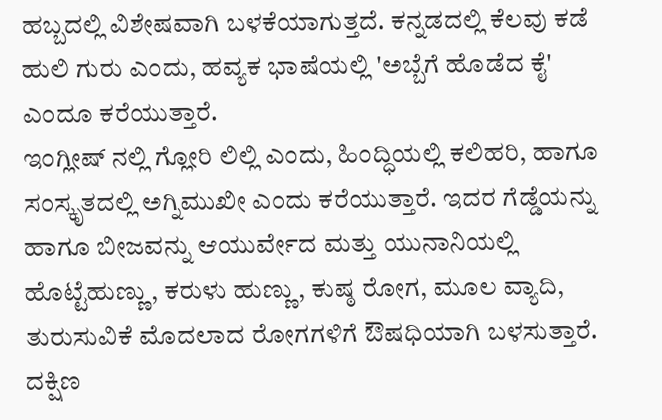ಹಬ್ಬದಲ್ಲಿ ವಿಶೇಷವಾಗಿ ಬಳಕೆಯಾಗುತ್ತದೆ. ಕನ್ನಡದಲ್ಲಿ ಕೆಲವು ಕಡೆ ಹುಲಿ ಗುರು ಎಂದು, ಹವ್ಯಕ ಭಾಷೆಯಲ್ಲಿ 'ಅಬ್ಬೆಗೆ ಹೊಡೆದ ಕೈ' ಎಂದೂ ಕರೆಯುತ್ತಾರೆ.
ಇಂಗ್ಲೀಷ್ ನಲ್ಲಿ ಗ್ಲೋರಿ ಲಿಲ್ಲಿ ಎಂದು, ಹಿಂದ್ಧಿಯಲ್ಲಿ ಕಲಿಹರಿ, ಹಾಗೂ ಸಂಸ್ಕೃತದಲ್ಲಿ ಅಗ್ನಿಮುಖೀ ಎಂದು ಕರೆಯುತ್ತಾರೆ. ಇದರ ಗೆಡ್ಡೆಯನ್ನು ಹಾಗೂ ಬೀಜವನ್ನು ಆಯುರ್ವೇದ ಮತ್ತು ಯುನಾನಿಯಲ್ಲಿ ಹೊಟ್ಟೆಹುಣ್ಣು, ಕರುಳು ಹುಣ್ಣು, ಕುಷ್ಠ ರೋಗ, ಮೂಲ ವ್ಯಾದಿ, ತುರುಸುವಿಕೆ ಮೊದಲಾದ ರೋಗಗಳಿಗೆ ಔಷಧಿಯಾಗಿ ಬಳಸುತ್ತಾರೆ. ದಕ್ಷಿಣ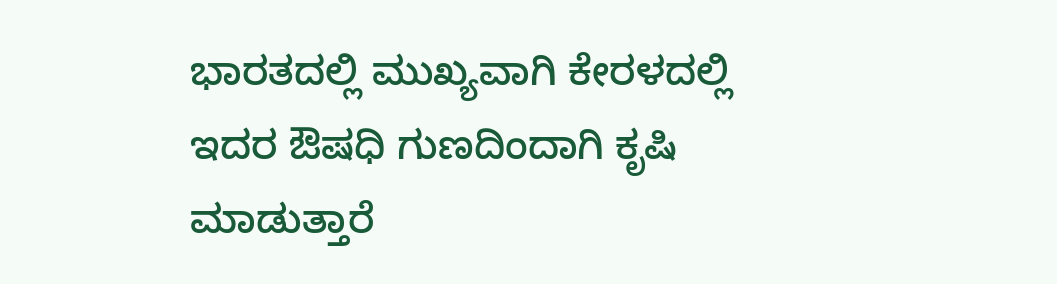ಭಾರತದಲ್ಲಿ ಮುಖ್ಯವಾಗಿ ಕೇರಳದಲ್ಲಿ ಇದರ ಔಷಧಿ ಗುಣದಿಂದಾಗಿ ಕೃಷಿ ಮಾಡುತ್ತಾರೆ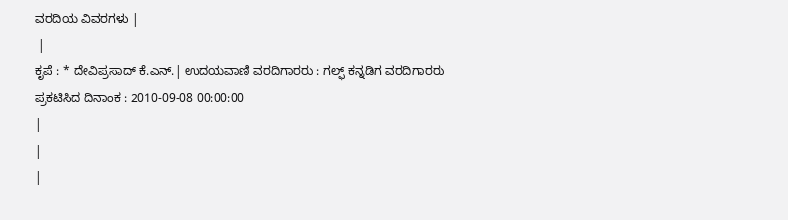ವರದಿಯ ವಿವರಗಳು |
 |
ಕೃಪೆ : * ದೇವಿಪ್ರಸಾದ್ ಕೆ.ಎನ್.| ಉದಯವಾಣಿ ವರದಿಗಾರರು : ಗಲ್ಫ್ ಕನ್ನಡಿಗ ವರದಿಗಾರರು
ಪ್ರಕಟಿಸಿದ ದಿನಾಂಕ : 2010-09-08 00:00:00
|
|
|